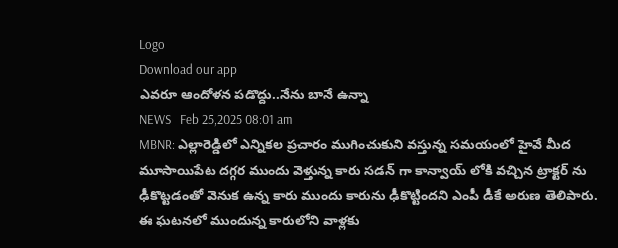Logo
Download our app
ఎవరూ ఆందోళన పడొద్దు..నేను బానే ఉన్నా
NEWS   Feb 25,2025 08:01 am
MBNR: ఎల్లారెడ్డిలో ఎన్నికల ప్రచారం ముగించుకుని వస్తున్న సమయంలో హైవే మీద మూసాయిపేట దగ్గర ముందు వెళ్తున్న కారు సడన్ గా కాన్వాయ్ లోకి వచ్చిన ట్రాక్టర్ ను ఢీకొట్టడంతో వెనుక ఉన్న కారు ముందు కారును ఢీకొట్టిందని ఎంపీ డీకే అరుణ తెలిపారు. ఈ ఘటనలో ముందున్న కారులోని వాళ్లకు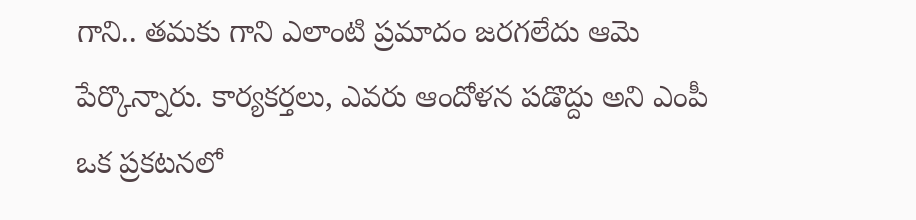గాని.. తమకు గాని ఎలాంటి ప్రమాదం జరగలేదు ఆమె పేర్కొన్నారు. కార్యకర్తలు, ఎవరు ఆందోళన పడొద్దు అని ఎంపీ ఒక ప్రకటనలో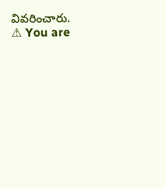వివరించారు.
⚠ You are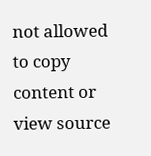not allowed to copy content or view source